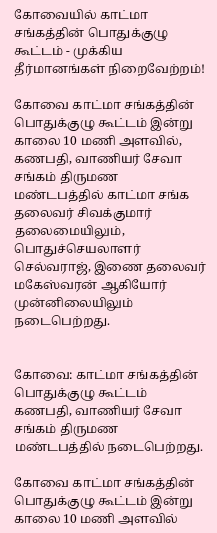கோவையில் காட்மா சங்கத்தின்‌ பொதுக்குழு கூட்டம்‌ - முக்கிய தீர்மானங்கள் நிறைவேற்றம்!

கோவை காட்மா சங்கத்தின்‌ பொதுக்குழு கூட்டம்‌ இன்று காலை 10 மணி அளவில்‌, கணபதி, வாணியர்‌ சேவா சங்கம்‌ திருமண மண்டபத்தில்‌ காட்மா சங்க தலைவர்‌ சிவக்குமார்‌ தலைமையிலும்‌, பொதுச்செயலாளர்‌ செல்வராஜ்‌, இணை தலைவர்‌ மகேஸ்வரன்‌ ஆகியோர்‌ முன்னிலையிலும்‌ நடைபெற்றது.


கோவை: காட்மா சங்கத்தின்‌ பொதுக்குழு கூட்டம்‌ கணபதி, வாணியர்‌ சேவா சங்கம்‌ திருமண மண்டபத்தில்‌ நடைபெற்றது.

கோவை காட்மா சங்கத்தின்‌ பொதுக்குழு கூட்டம்‌ இன்று காலை 10 மணி அளவில்‌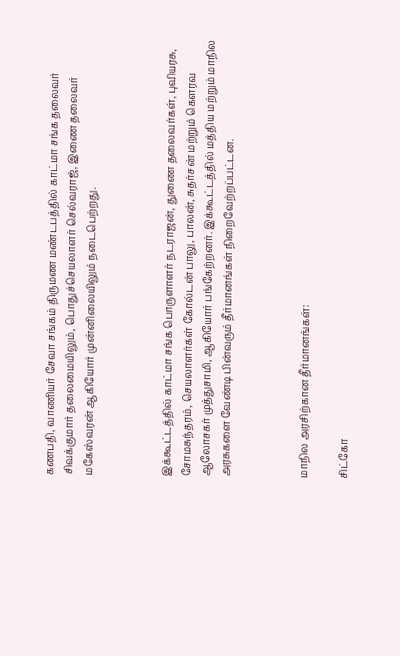கணபதி, வாணியர்‌ சேவா சங்கம்‌ திருமண மண்டபத்தில்‌ காட்மா சங்க தலைவர்‌ சிவக்குமார்‌ தலைமையிலும்‌, பொதுச்செயலாளர்‌ செல்வராஜ்‌, இணை தலைவர்‌ மகேஸ்வரன்‌ ஆகியோர்‌ முன்னிலையிலும்‌ நடைபெற்றது.



இக்கூட்டத்தில்‌ காட்மா சங்க பொருளாளர்‌ நடராஜன்‌, துணை தலைவர்கள், புவியரசு, சோமசுந்தரம்‌, செயலாளர்கள்‌ கோல்டன்‌ பாலு, பாலன்‌, சுதர்சன்‌ மற்றும்‌ கெளரவ ஆலோசகர்‌ முத்துசாமி, ஆகியோர்‌ பங்கேற்றனர்‌. இக்கூட்டத்தில்‌ மத்திய மற்றும்‌ மாநில அரசுகளை வேண்டி பின்வரும்‌ தீர்மானங்கள்‌ நிறைவேற்றப்பட்டன.



மாநில அரசிற்கான தீர்மானங்கள்‌:

சிட்கோ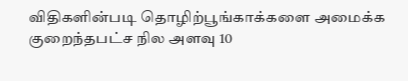விதிகளின்படி தொழிற்பூங்காக்களை அமைக்க குறைந்தபட்ச நில அளவு 10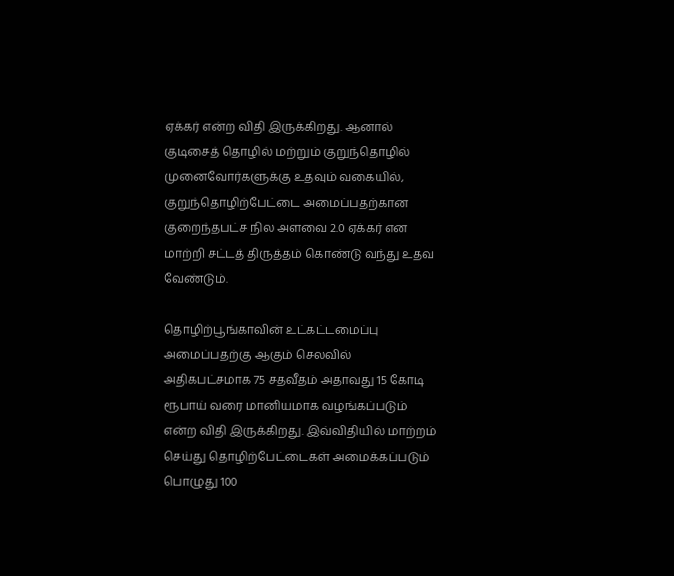ஏக்கர்‌ என்ற விதி இருக்கிறது. ஆனால்‌ குடிசைத்‌ தொழில்‌ மற்றும்‌ குறுந்தொழில்‌ முனைவோர்களுக்கு உதவும்‌ வகையில்‌, குறுந்தொழிற்பேட்டை அமைப்பதற்கான குறைந்தபட்ச நில அளவை 2.0 ஏக்கர்‌ என மாற்றி சட்டத் திருத்தம்‌ கொண்டு வந்து உதவ வேண்டும்‌.

தொழிற்பூங்காவின்‌ உட்கட்டமைப்பு அமைப்பதற்கு ஆகும்‌ செலவில்‌ அதிகபட்சமாக 75 சதவீதம்‌ அதாவது 15 கோடி ரூபாய்‌ வரை மானியமாக வழங்கப்படும்‌ என்ற விதி இருக்கிறது. இவ்விதியில்‌ மாற்றம்‌ செய்து தொழிற்பேட்டைகள்‌ அமைக்கப்படும்‌ பொழுது 100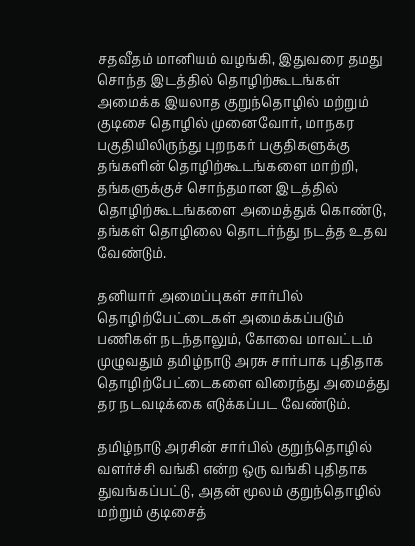சதவீதம்‌ மானியம்‌ வழங்கி, இதுவரை தமது சொந்த இடத்தில்‌ தொழிற்கூடங்கள்‌ அமைக்க இயலாத குறுந்தொழில்‌ மற்றும்‌ குடிசை தொழில்‌ முனைவோர்‌, மாநகர பகுதியிலிருந்து புறநகர்‌ பகுதிகளுக்கு தங்களின்‌ தொழிற்கூடங்களை மாற்றி, தங்களுக்குச் சொந்தமான இடத்தில்‌ தொழிற்கூடங்களை அமைத்துக்‌ கொண்டு, தங்கள்‌ தொழிலை தொடர்ந்து நடத்த உதவ வேண்டும்‌.

தனியார்‌ அமைப்புகள்‌ சார்பில்‌ தொழிற்பேட்டைகள்‌ அமைக்கப்படும்‌ பணிகள்‌ நடந்தாலும்‌, கோவை மாவட்டம்‌ முழுவதும்‌ தமிழ்நாடு அரசு சார்பாக புதிதாக தொழிற்பேட்டைகளை விரைந்து அமைத்து தர நடவடிக்கை எடுக்கப்பட வேண்டும்‌.

தமிழ்நாடு அரசின்‌ சார்பில்‌ குறுந்தொழில்‌ வளர்ச்சி வங்கி என்ற ஒரு வங்கி புதிதாக துவங்கப்பட்டு, அதன்‌ மூலம்‌ குறுந்தொழில்‌ மற்றும்‌ குடிசைத்‌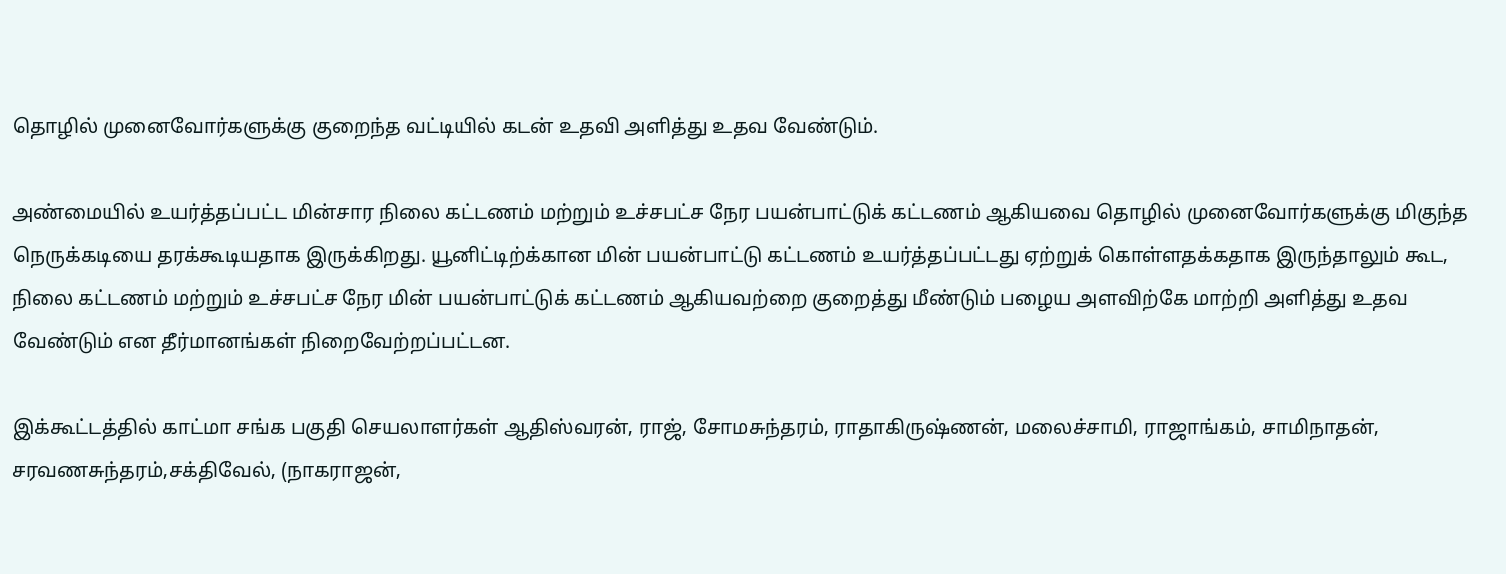தொழில்‌ முனைவோர்களுக்கு குறைந்த வட்டியில்‌ கடன்‌ உதவி அளித்து உதவ வேண்டும்‌.

அண்மையில்‌ உயர்த்தப்பட்ட மின்சார நிலை கட்டணம்‌ மற்றும்‌ உச்சபட்ச நேர பயன்பாட்டுக் கட்டணம்‌ ஆகியவை தொழில்‌ முனைவோர்களுக்கு மிகுந்த நெருக்கடியை தரக்கூடியதாக இருக்கிறது. யூனிட்டிற்க்கான மின்‌ பயன்பாட்டு கட்டணம்‌ உயர்த்தப்பட்டது ஏற்றுக் கொள்ளதக்கதாக இருந்தாலும்‌ கூட, நிலை கட்டணம்‌ மற்றும்‌ உச்சபட்ச நேர மின்‌ பயன்பாட்டுக் கட்டணம்‌ ஆகியவற்றை குறைத்து மீண்டும்‌ பழைய அளவிற்கே மாற்றி அளித்து உதவ வேண்டும்‌ என தீர்மானங்கள் நிறைவேற்றப்பட்டன.

இக்கூட்டத்தில்‌ காட்மா சங்க பகுதி செயலாளர்கள்‌ ஆதிஸ்வரன்‌, ராஜ்‌, சோமசுந்தரம்‌, ராதாகிருஷ்ணன்‌, மலைச்சாமி, ராஜாங்கம்‌, சாமிநாதன்‌, சரவணசுந்தரம்‌,சக்திவேல்‌, (நாகராஜன்‌,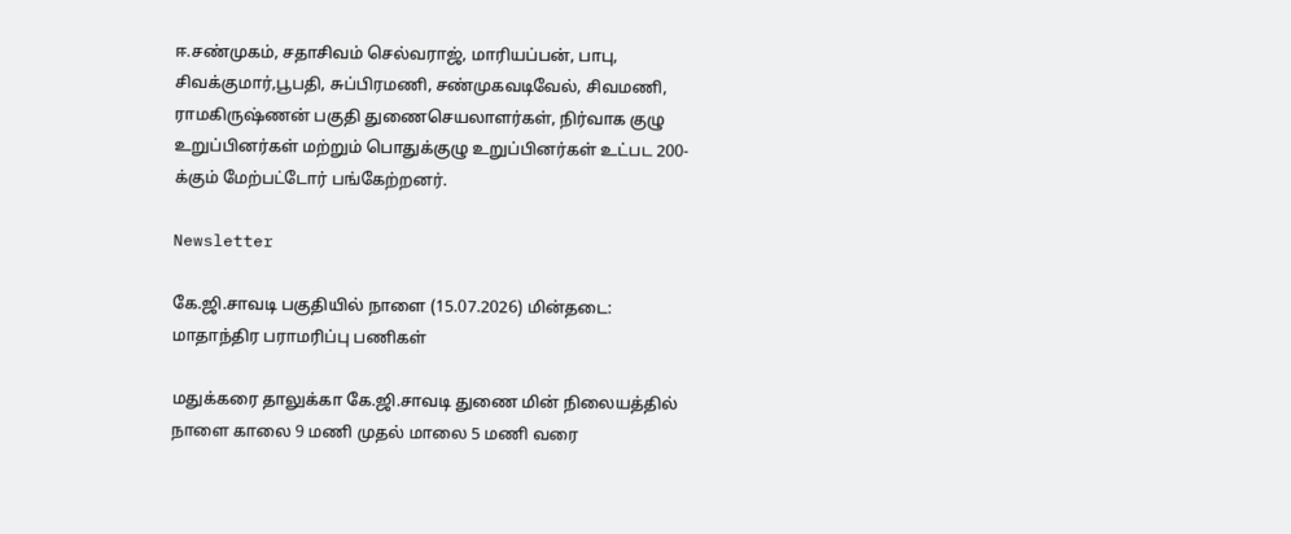ஈ.சண்முகம்‌, சதாசிவம்‌ செல்வராஜ்‌, மாரியப்பன்‌, பாபு, சிவக்குமார்‌,பூபதி, சுப்பிரமணி, சண்முகவடிவேல்‌, சிவமணி, ராமகிருஷ்ணன்‌ பகுதி துணைசெயலாளர்கள்‌, நிர்வாக குழு உறுப்பினர்கள்‌ மற்றும்‌ பொதுக்குழு உறுப்பினர்கள்‌ உட்பட 200-க்கும்‌ மேற்பட்டோர்‌ பங்கேற்றனர்‌.

Newsletter

கே.ஜி.சாவடி பகுதியில் நாளை (15.07.2026) மின்தடை: மாதாந்திர பராமரிப்பு பணிகள்

மதுக்கரை தாலுக்கா கே.ஜி.சாவடி துணை மின் நிலையத்தில் நாளை காலை 9 மணி முதல் மாலை 5 மணி வரை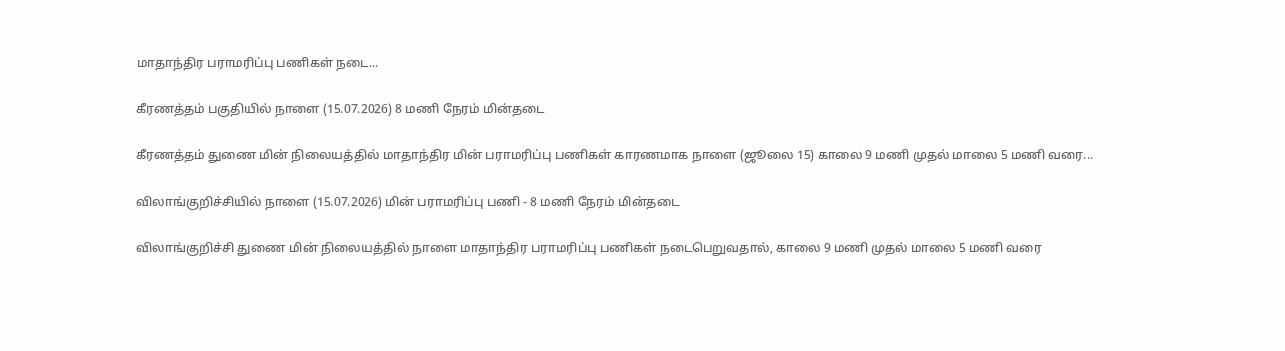மாதாந்திர பராமரிப்பு பணிகள் நடை...

கீரணத்தம் பகுதியில் நாளை (15.07.2026) 8 மணி நேரம் மின்தடை

கீரணத்தம் துணை மின் நிலையத்தில் மாதாந்திர மின் பராமரிப்பு பணிகள் காரணமாக நாளை (ஜூலை 15) காலை 9 மணி முதல் மாலை 5 மணி வரை...

விலாங்குறிச்சியில் நாளை (15.07.2026) மின் பராமரிப்பு பணி - 8 மணி நேரம் மின்தடை

விலாங்குறிச்சி துணை மின் நிலையத்தில் நாளை மாதாந்திர பராமரிப்பு பணிகள் நடைபெறுவதால், காலை 9 மணி முதல் மாலை 5 மணி வரை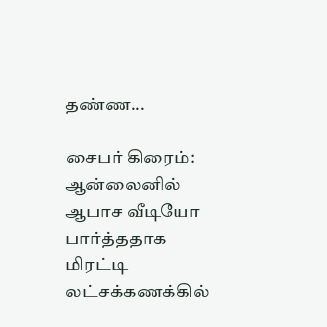தண்ண...

சைபர் கிரைம்: ஆன்லைனில் ஆபாச வீடியோ பார்த்ததாக மிரட்டி லட்சக்கணக்கில்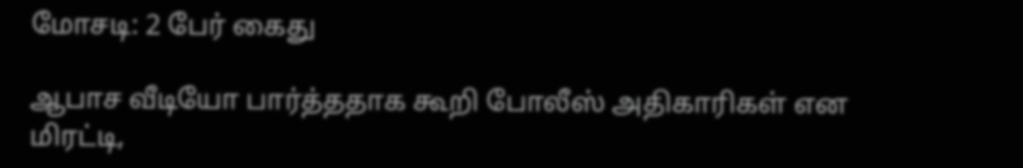மோசடி: 2 பேர் கைது

ஆபாச வீடியோ பார்த்ததாக கூறி போலீஸ் அதிகாரிகள் என மிரட்டி,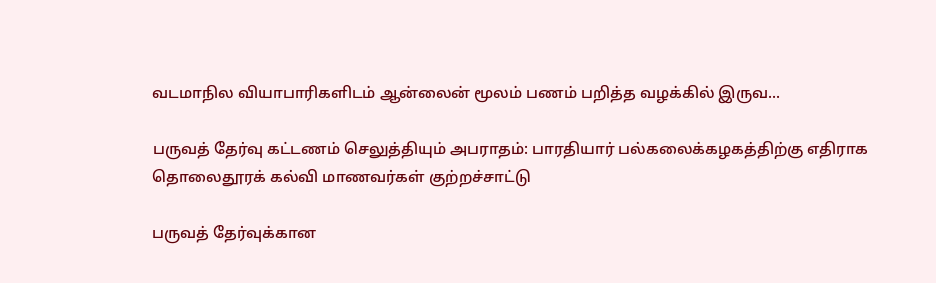வடமாநில வியாபாரிகளிடம் ஆன்லைன் மூலம் பணம் பறித்த வழக்கில் இருவ...

பருவத் தேர்வு கட்டணம் செலுத்தியும் அபராதம்: பாரதியார் பல்கலைக்கழகத்திற்கு எதிராக தொலைதூரக் கல்வி மாணவர்கள் குற்றச்சாட்டு

பருவத் தேர்வுக்கான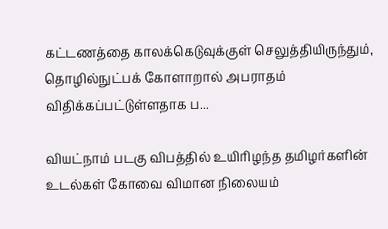கட்டணத்தை காலக்கெடுவுக்குள் செலுத்தியிருந்தும், தொழில்நுட்பக் கோளாறால் அபராதம் விதிக்கப்பட்டுள்ளதாக ப...

வியட்நாம் படகு விபத்தில் உயிரிழந்த தமிழர்களின் உடல்கள் கோவை விமான நிலையம்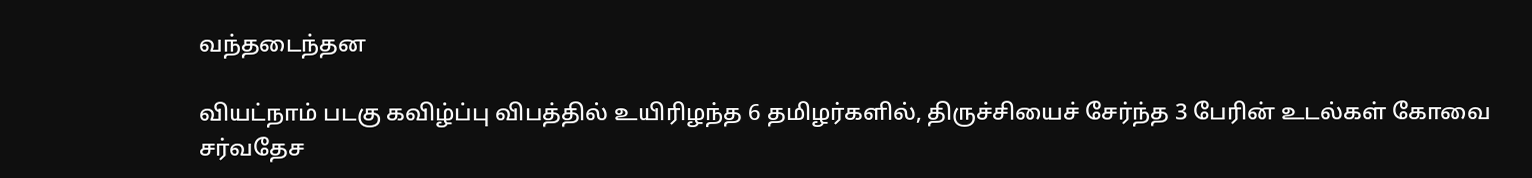வந்தடைந்தன

வியட்நாம் படகு கவிழ்ப்பு விபத்தில் உயிரிழந்த 6 தமிழர்களில், திருச்சியைச் சேர்ந்த 3 பேரின் உடல்கள் கோவை சர்வதேச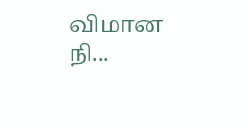விமான நி...